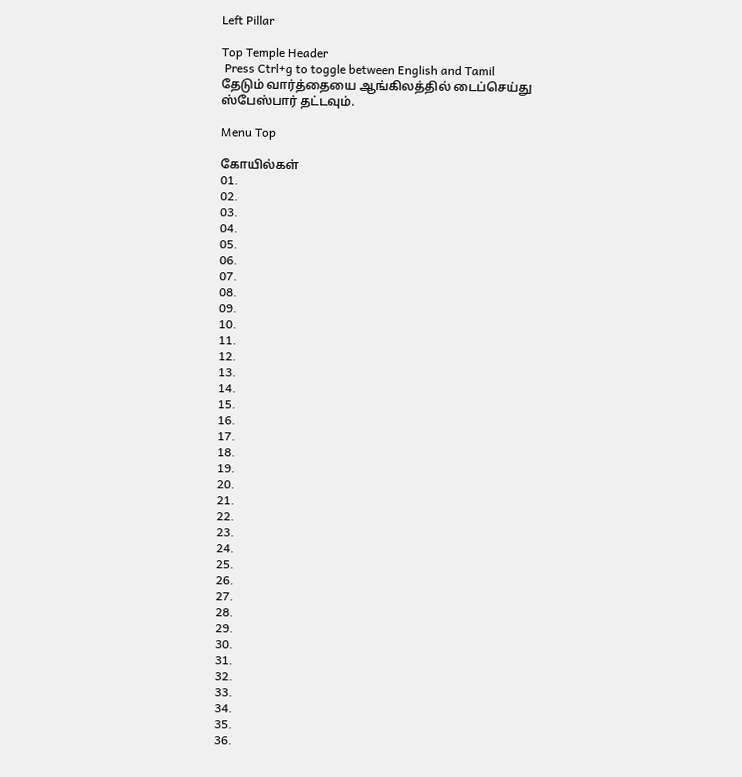Left Pillar

Top Temple Header
 Press Ctrl+g to toggle between English and Tamil
தேடும் வார்த்தையை ஆங்கிலத்தில் டைப்செய்து ஸ்பேஸ்பார் தட்டவும்.

Menu Top

கோயில்கள்
01.
02.
03.
04.
05.
06.
07.
08.
09.
10.
11.
12.
13.
14.
15.
16.
17.
18.
19.
20.
21.
22.
23.
24.
25.
26.
27.
28.
29.
30.
31.
32.
33.
34.
35.
36.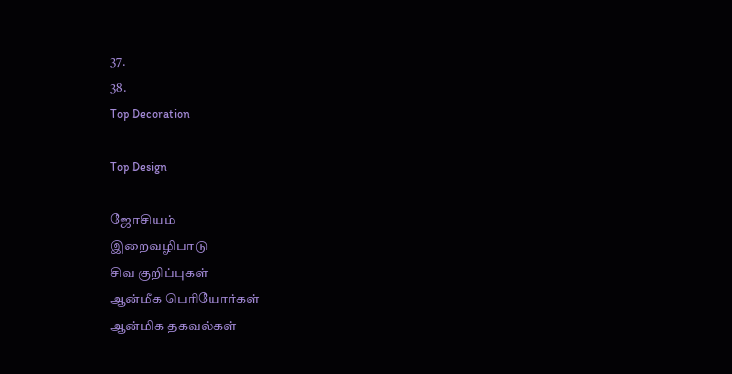37.
38.
Top Decoration

Top Design

ஜோசியம்
இறைவழிபாடு
சிவ குறிப்புகள்
ஆன்மீக பெரியோர்கள்
ஆன்மிக தகவல்கள்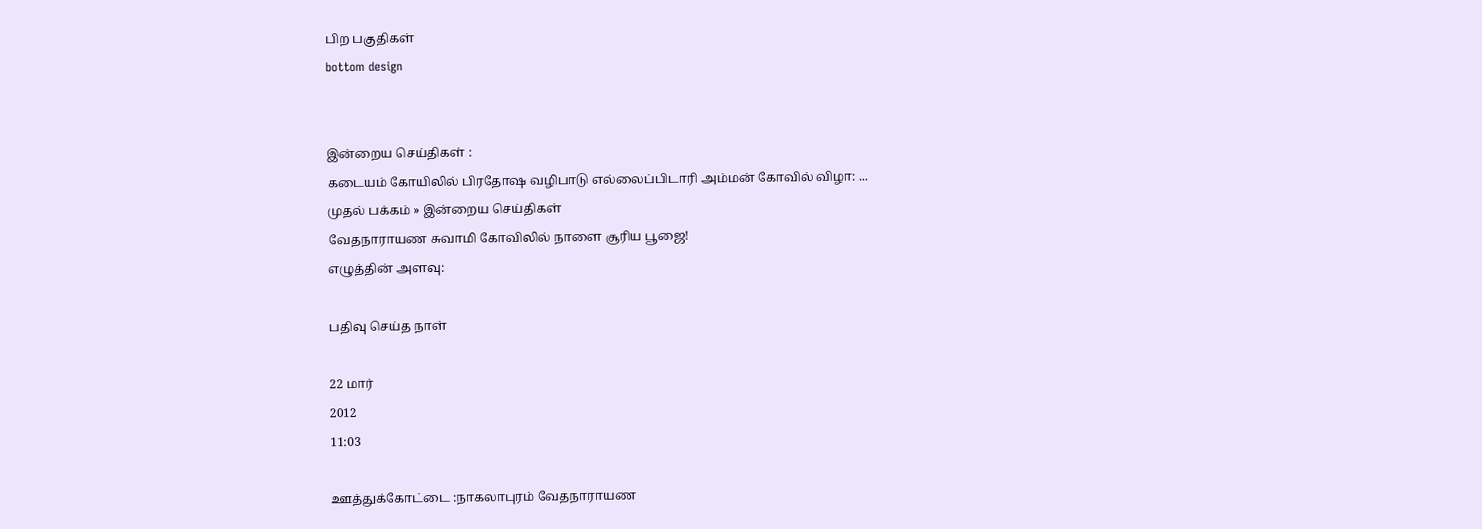பிற பகுதிகள்
bottom design


இன்றைய செய்திகள் :
கடையம் கோயிலில் பிரதோஷ வழிபாடு எல்லைப்பிடாரி அம்மன் கோவில் விழா: ...
முதல் பக்கம் » இன்றைய செய்திகள்
வேதநாராயண சுவாமி கோவிலில் நாளை சூரிய பூஜை!
எழுத்தின் அளவு:

பதிவு செய்த நாள்

22 மார்
2012
11:03

ஊத்துக்கோட்டை :நாகலாபுரம் வேதநாராயண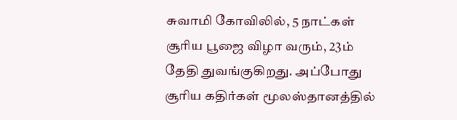சுவாமி கோவிலில், 5 நாட்கள் சூரிய பூஜை விழா வரும், 23ம் தேதி துவங்குகிறது. அப்போது சூரிய கதிர்கள் மூலஸ்தானத்தில்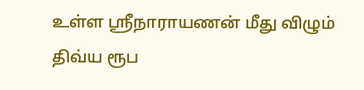உள்ள ஸ்ரீநாராயணன் மீது விழும் திவ்ய ரூப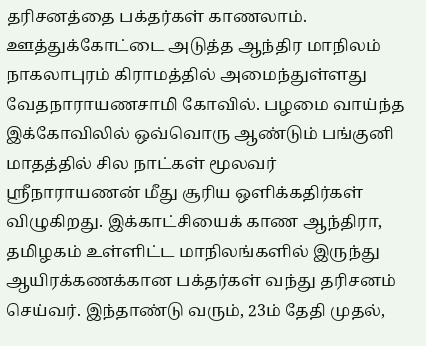தரிசனத்தை பக்தர்கள் காணலாம். ஊத்துக்கோட்டை அடுத்த ஆந்திர மாநிலம் நாகலாபுரம் கிராமத்தில் அமைந்துள்ளது வேதநாராயணசாமி கோவில். பழமை வாய்ந்த இக்கோவிலில் ஒவ்வொரு ஆண்டும் பங்குனி மாதத்தில் சில நாட்கள் மூலவர் ஸ்ரீநாராயணன் மீது சூரிய ஒளிக்கதிர்கள் விழுகிறது. இக்காட்சியைக் காண ஆந்திரா, தமிழகம் உள்ளிட்ட மாநிலங்களில் இருந்து ஆயிரக்கணக்கான பக்தர்கள் வந்து தரிசனம் செய்வர். இந்தாண்டு வரும், 23ம் தேதி முதல்,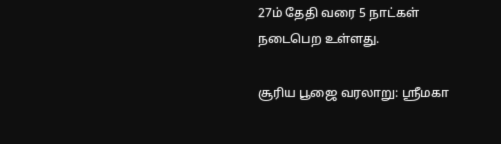27ம் தேதி வரை 5 நாட்கள் நடைபெற உள்ளது.

சூரிய பூஜை வரலாறு: ஸ்ரீமகா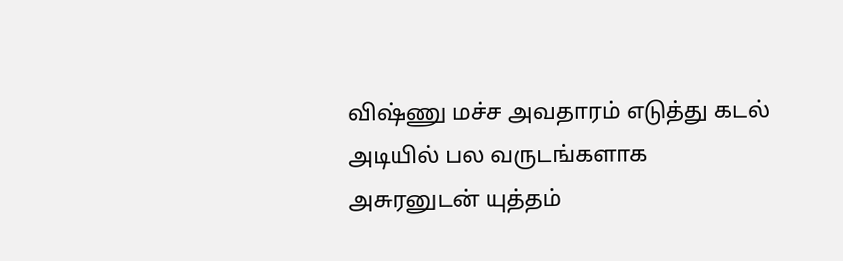விஷ்ணு மச்ச அவதாரம் எடுத்து கடல் அடியில் பல வருடங்களாக அசுரனுடன் யுத்தம்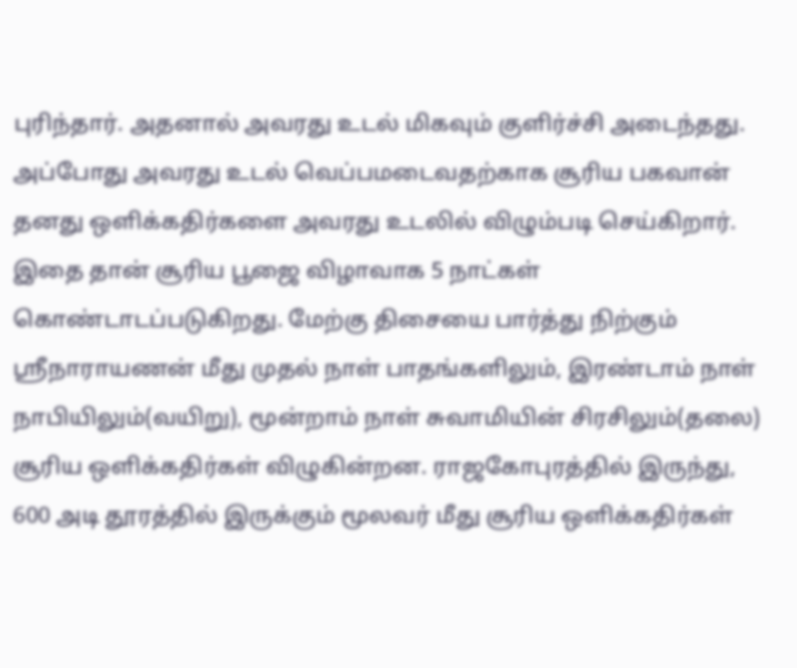புரிந்தார். அதனால் அவரது உடல் மிகவும் குளிர்ச்சி அடைந்தது. அப்போது அவரது உடல் வெப்பமடைவதற்காக சூரிய பகவான் தனது ஒளிக்கதிர்களை அவரது உடலில் விழும்படி செய்கிறார். இதை தான் சூரிய பூஜை விழாவாக 5 நாட்கள் கொண்டாடப்படுகிறது. மேற்கு திசையை பார்த்து நிற்கும் ஸ்ரீநாராயணன் மீது முதல் நாள் பாதங்களிலும், இரண்டாம் நாள் நாபியிலும்(வயிறு), மூன்றாம் நாள் சுவாமியின் சிரசிலும்(தலை) சூரிய ஒளிக்கதிர்கள் விழுகின்றன. ராஜகோபுரத்தில் இருந்து, 600 அடி தூரத்தில் இருக்கும் மூலவர் மீது சூரிய ஒளிக்கதிர்கள்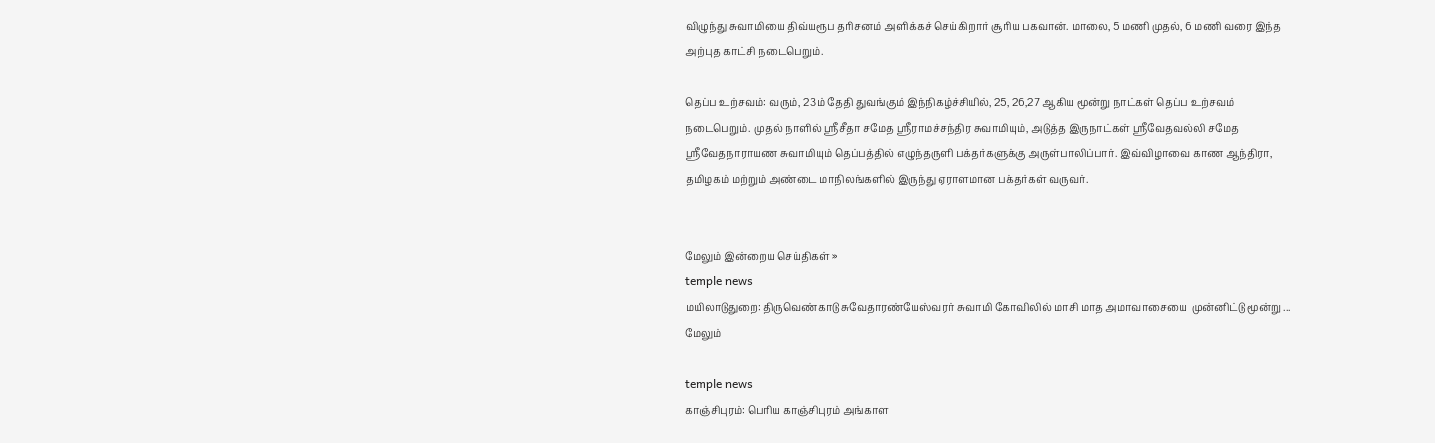விழுந்து சுவாமியை திவ்யரூப தரிசனம் அளிக்கச் செய்கிறார் சூரிய பகவான். மாலை, 5 மணி முதல், 6 மணி வரை இந்த அற்புத காட்சி நடைபெறும்.

தெப்ப உற்சவம்: வரும், 23ம் தேதி துவங்கும் இந்நிகழ்ச்சியில், 25, 26,27 ஆகிய மூன்று நாட்கள் தெப்ப உற்சவம் நடைபெறும். முதல் நாளில் ஸ்ரீசீதா சமேத ஸ்ரீராமச்சந்திர சுவாமியும், அடுத்த இருநாட்கள் ஸ்ரீவேதவல்லி சமேத ஸ்ரீவேதநாராயண சுவாமியும் தெப்பத்தில் எழுந்தருளி பக்தர்களுக்கு அருள்பாலிப்பார். இவ்விழாவை காண ஆந்திரா, தமிழகம் மற்றும் அண்டை மாநிலங்களில் இருந்து ஏராளமான பக்தர்கள் வருவர்.


மேலும் இன்றைய செய்திகள் »
temple news
மயிலாடுதுறை: திருவெண்காடு சுவேதாரண்யேஸ்வரர் சுவாமி கோவிலில் மாசி மாத அமாவாசையை  முன்னிட்டு மூன்று ... மேலும்

temple news
காஞ்சிபுரம்: பெரிய காஞ்சிபுரம் அங்காள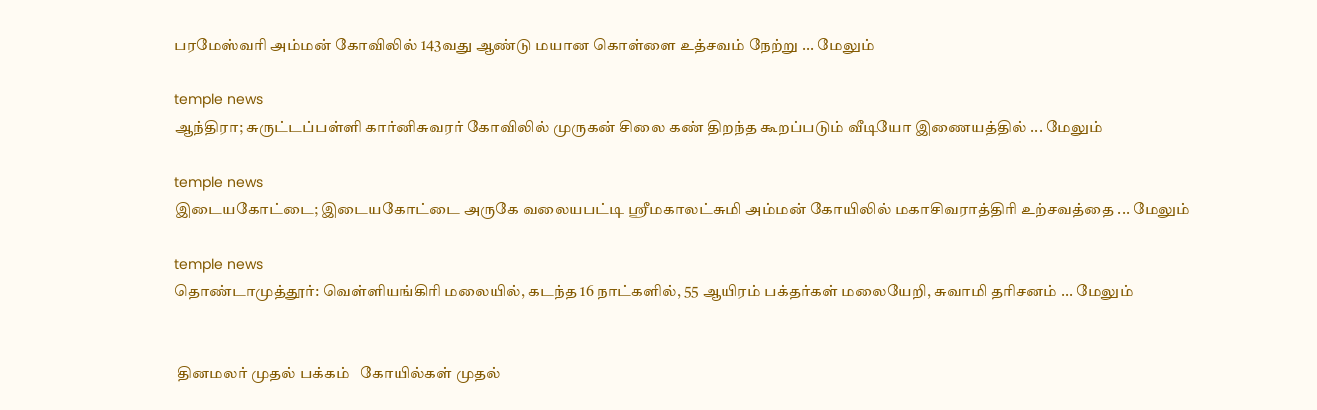பரமேஸ்வரி அம்மன் கோவிலில் 143வது ஆண்டு மயான கொள்ளை உத்சவம் நேற்று ... மேலும்

temple news
ஆந்திரா; சுருட்டப்பள்ளி கார்னிசுவரர் கோவிலில் முருகன் சிலை கண் திறந்த கூறப்படும் வீடியோ இணையத்தில் ... மேலும்

temple news
இடையகோட்டை; இடையகோட்டை அருகே வலையபட்டி ஸ்ரீமகாலட்சுமி அம்மன் கோயிலில் மகாசிவராத்திரி உற்சவத்தை ... மேலும்

temple news
தொண்டாமுத்தூர்: வெள்ளியங்கிரி மலையில், கடந்த 16 நாட்களில், 55 ஆயிரம் பக்தர்கள் மலையேறி, சுவாமி தரிசனம் ... மேலும்


 தினமலர் முதல் பக்கம்   கோயில்கள் முதல்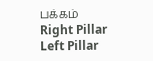பக்கம்
Right Pillar
Left Pillar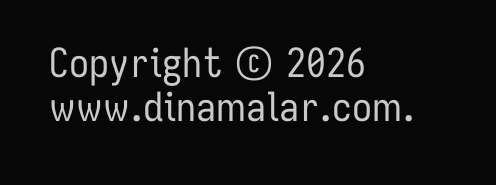Copyright © 2026 www.dinamalar.com.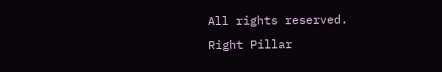All rights reserved.
Right Pillar